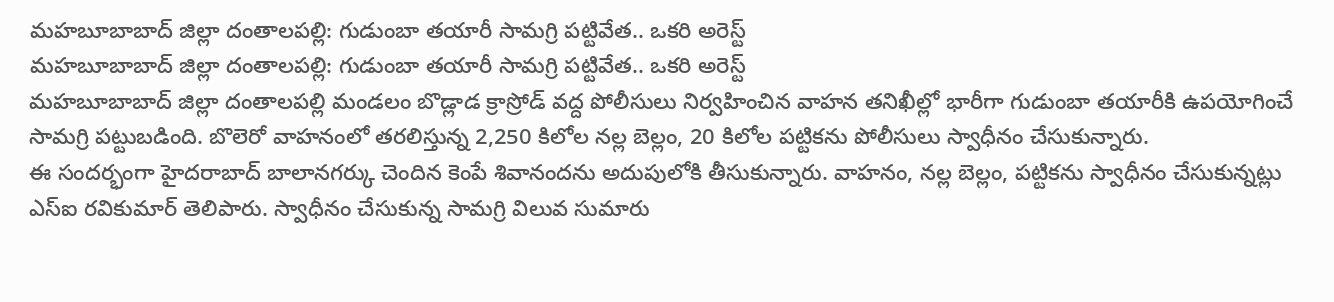మహబూబాబాద్ జిల్లా దంతాలపల్లి: గుడుంబా తయారీ సామగ్రి పట్టివేత.. ఒకరి అరెస్ట్
మహబూబాబాద్ జిల్లా దంతాలపల్లి: గుడుంబా తయారీ సామగ్రి పట్టివేత.. ఒకరి అరెస్ట్
మహబూబాబాద్ జిల్లా దంతాలపల్లి మండలం బొడ్లాడ క్రాస్రోడ్ వద్ద పోలీసులు నిర్వహించిన వాహన తనిఖీల్లో భారీగా గుడుంబా తయారీకి ఉపయోగించే సామగ్రి పట్టుబడింది. బొలెరో వాహనంలో తరలిస్తున్న 2,250 కిలోల నల్ల బెల్లం, 20 కిలోల పట్టికను పోలీసులు స్వాధీనం చేసుకున్నారు.
ఈ సందర్భంగా హైదరాబాద్ బాలానగర్కు చెందిన కెంపే శివానందను అదుపులోకి తీసుకున్నారు. వాహనం, నల్ల బెల్లం, పట్టికను స్వాధీనం చేసుకున్నట్లు ఎస్ఐ రవికుమార్ తెలిపారు. స్వాధీనం చేసుకున్న సామగ్రి విలువ సుమారు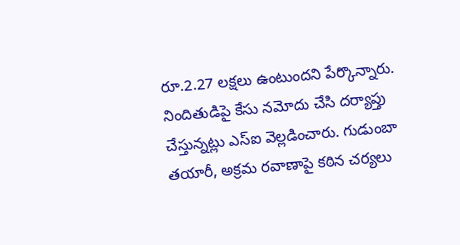రూ.2.27 లక్షలు ఉంటుందని పేర్కొన్నారు.
నిందితుడిపై కేసు నమోదు చేసి దర్యాప్తు చేస్తున్నట్లు ఎస్ఐ వెల్లడించారు. గుడుంబా తయారీ, అక్రమ రవాణాపై కఠిన చర్యలు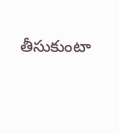తీసుకుంటా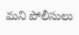మని పోలీసులు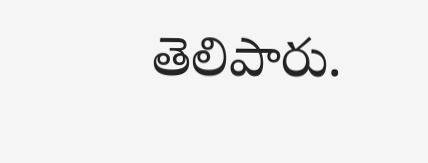తెలిపారు.